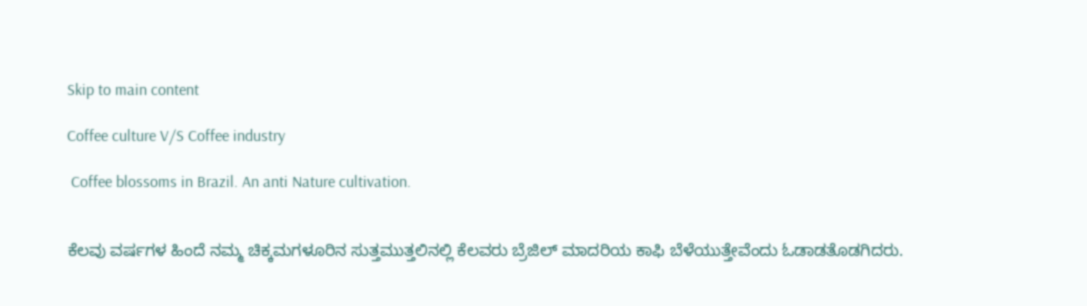Skip to main content

Coffee culture V/S Coffee industry

 Coffee blossoms in Brazil. An anti Nature cultivation.


ಕೆಲವು ವರ್ಷಗಳ ಹಿಂದೆ ನಮ್ಮ ಚಿಕ್ಕಮಗಳೂರಿನ ಸುತ್ತಮುತ್ತಲಿನಲ್ಲಿ ಕೆಲವರು ಬ್ರೆಜಿಲ್ ಮಾದರಿಯ ಕಾಫಿ ಬೆಳೆಯುತ್ತೇವೆಂದು ಓಡಾಡತೊಡಗಿದರು.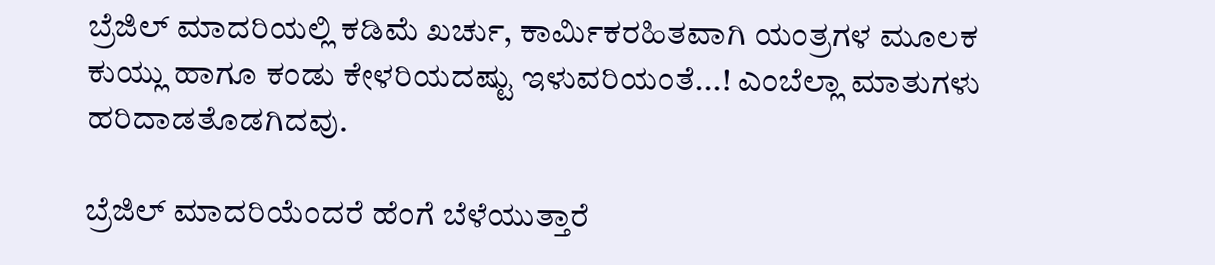ಬ್ರೆಜಿಲ್ ಮಾದರಿಯಲ್ಲಿ ಕಡಿಮೆ ಖರ್ಚು, ಕಾರ್ಮಿಕರಹಿತವಾಗಿ ಯಂತ್ರಗಳ ಮೂಲಕ ಕುಯ್ಲು ಹಾಗೂ ಕಂಡು ಕೇಳರಿಯದಷ್ಟು ಇಳುವರಿಯಂತೆ...! ಎಂಬೆಲ್ಲಾ ಮಾತುಗಳು ಹರಿದಾಡತೊಡಗಿದವು.

ಬ್ರೆಜಿಲ್ ಮಾದರಿಯೆಂದರೆ ಹೆಂಗೆ ಬೆಳೆಯುತ್ತಾರೆ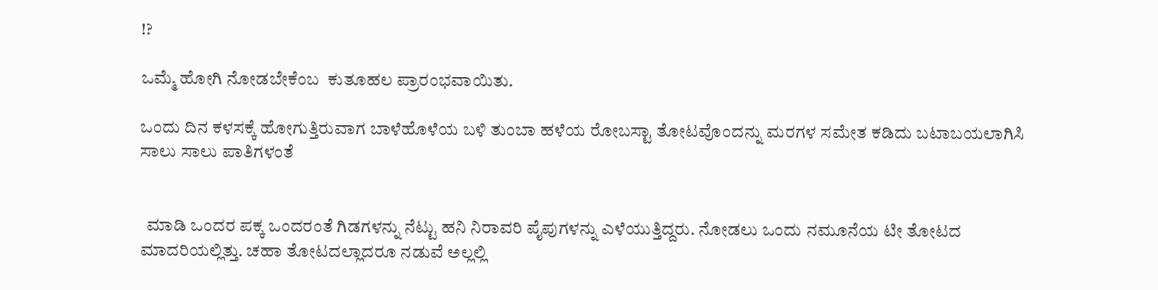!?

ಒಮ್ಮೆ ಹೋಗಿ ನೋಡಬೇಕೆಂಬ  ಕುತೂಹಲ ಪ್ರಾರಂಭವಾಯಿತು.

ಒಂದು ದಿನ ಕಳಸಕ್ಕೆ ಹೋಗುತ್ತಿರುವಾಗ ಬಾಳೆಹೊಳೆಯ ಬಳಿ ತುಂಬಾ ಹಳೆಯ ರೋಬಸ್ಟಾ ತೋಟವೊಂದನ್ನು ಮರಗಳ ಸಮೇತ ಕಡಿದು ಬಟಾಬಯಲಾಗಿಸಿ ಸಾಲು ಸಾಲು ಪಾತಿಗಳಂತೆ


  ಮಾಡಿ ಒಂದರ ಪಕ್ಕ ಒಂದರಂತೆ ಗಿಡಗಳನ್ನು ನೆಟ್ಟು ಹನಿ ನಿರಾವರಿ ಪೈಪುಗಳನ್ನು ಎಳೆಯುತ್ತಿದ್ದರು. ನೋಡಲು ಒಂದು ನಮೂನೆಯ ಟೀ ತೋಟದ ಮಾದರಿಯಲ್ಲಿತ್ತು. ಚಹಾ ತೋಟದಲ್ಲಾದರೂ ನಡುವೆ ಅಲ್ಲಲ್ಲಿ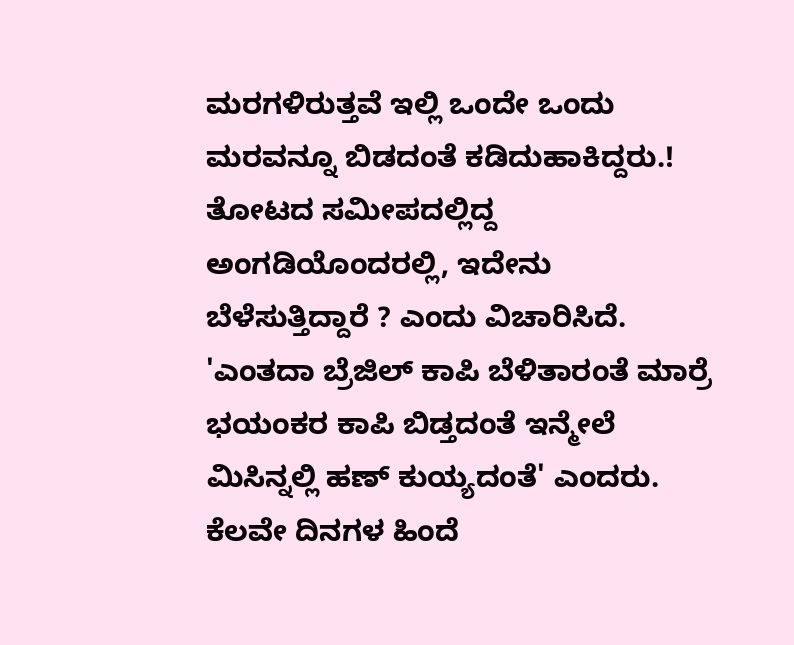ಮರಗಳಿರುತ್ತವೆ ಇಲ್ಲಿ ಒಂದೇ ಒಂದು ಮರವನ್ನೂ ಬಿಡದಂತೆ ಕಡಿದುಹಾಕಿದ್ದರು.! ತೋಟದ ಸಮೀಪದಲ್ಲಿದ್ದ ಅಂಗಡಿಯೊಂದರಲ್ಲಿ, ಇದೇನು ಬೆಳೆಸುತ್ತಿದ್ದಾರೆ ? ಎಂದು ವಿಚಾರಿಸಿದೆ. 'ಎಂತದಾ ಬ್ರೆಜಿಲ್ ಕಾಪಿ ಬೆಳಿತಾರಂತೆ ಮಾರ್ರೆ ಭಯಂಕರ ಕಾಪಿ ಬಿಡ್ತದಂತೆ ಇನ್ಮೇಲೆ ಮಿಸಿನ್ನಲ್ಲಿ ಹಣ್ ಕುಯ್ಯದಂತೆ' ಎಂದರು. ಕೆಲವೇ ದಿನಗಳ ಹಿಂದೆ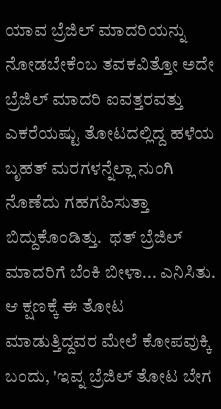ಯಾವ ಬ್ರೆಜಿಲ್ ಮಾದರಿಯನ್ನು ನೋಡಬೇಕೆಂಬ ತವಕವಿತ್ತೋ ಅದೇ ಬ್ರೆಜಿಲ್ ಮಾದರಿ ಐವತ್ತರವತ್ತು ಎಕರೆಯಷ್ಟು ತೋಟದಲ್ಲಿದ್ದ ಹಳೆಯ ಬೃಹತ್ ಮರಗಳನ್ನೆಲ್ಲಾ ನುಂಗಿ ನೊಣೆದು ಗಹಗಹಿಸುತ್ತಾ ಬಿದ್ದುಕೊಂಡಿತ್ತು.  ಥತ್ ಬ್ರೆಜಿಲ್ ಮಾದರಿಗೆ ಬೆಂಕಿ ಬೀಳಾ... ಎನಿಸಿತು. ಆ ಕ್ಷಣಕ್ಕೆ ಈ ತೋಟ ಮಾಡುತ್ತಿದ್ದವರ ಮೇಲೆ ಕೋಪವುಕ್ಕಿ ಬಂದು, 'ಇವ್ನ ಬ್ರೆಜಿಲ್ ತೋಟ ಬೇಗ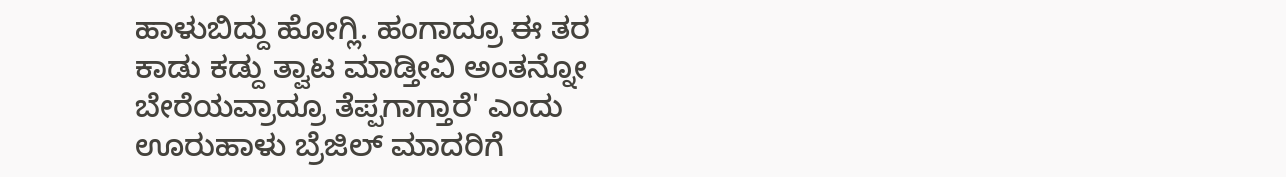ಹಾಳುಬಿದ್ದು ಹೋಗ್ಲಿ. ಹಂಗಾದ್ರೂ ಈ ತರ ಕಾಡು ಕಡ್ದು ತ್ವಾಟ ಮಾಡ್ತೀವಿ ಅಂತನ್ನೋ ಬೇರೆಯವ್ರಾದ್ರೂ ತೆಪ್ಪಗಾಗ್ತಾರೆ' ಎಂದು ಊರುಹಾಳು ಬ್ರೆಜಿಲ್ ಮಾದರಿಗೆ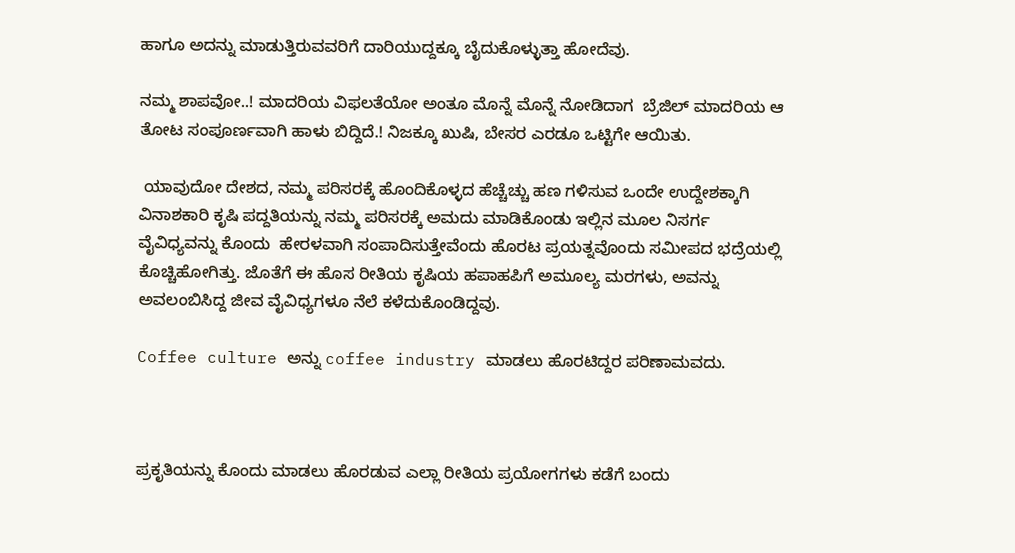ಹಾಗೂ ಅದನ್ನು ಮಾಡುತ್ತಿರುವವರಿಗೆ ದಾರಿಯುದ್ದಕ್ಕೂ ಬೈದುಕೊಳ್ಳುತ್ತಾ ಹೋದೆವು.

ನಮ್ಮ ಶಾಪವೋ..! ಮಾದರಿಯ ವಿಫಲತೆಯೋ ಅಂತೂ ಮೊನ್ನೆ ಮೊನ್ನೆ ನೋಡಿದಾಗ  ಬ್ರೆಜಿಲ್ ಮಾದರಿಯ ಆ ತೋಟ ಸಂಪೂರ್ಣವಾಗಿ ಹಾಳು ಬಿದ್ದಿದೆ.! ನಿಜಕ್ಕೂ ಖುಷಿ, ಬೇಸರ ಎರಡೂ ಒಟ್ಟಿಗೇ ಆಯಿತು.

 ಯಾವುದೋ ದೇಶದ, ನಮ್ಮ ಪರಿಸರಕ್ಕೆ ಹೊಂದಿಕೊಳ್ಳದ ಹೆಚ್ಚೆಚ್ಚು ಹಣ ಗಳಿಸುವ ಒಂದೇ ಉದ್ದೇಶಕ್ಕಾಗಿ ವಿನಾಶಕಾರಿ ಕೃಷಿ ಪದ್ದತಿಯನ್ನು ನಮ್ಮ ಪರಿಸರಕ್ಕೆ ಅಮದು ಮಾಡಿಕೊಂಡು ಇಲ್ಲಿನ ಮೂಲ ನಿಸರ್ಗ  ವೈವಿಧ್ಯವನ್ನು ಕೊಂದು  ಹೇರಳವಾಗಿ ಸಂಪಾದಿಸುತ್ತೇವೆಂದು ಹೊರಟ ಪ್ರಯತ್ನವೊಂದು ಸಮೀಪದ ಭದ್ರೆಯಲ್ಲಿ ಕೊಚ್ಚಿಹೋಗಿತ್ತು. ಜೊತೆಗೆ ಈ ಹೊಸ ರೀತಿಯ ಕೃಷಿಯ ಹಪಾಹಪಿಗೆ ಅಮೂಲ್ಯ ಮರಗಳು, ಅವನ್ನು ಅವಲಂಬಿಸಿದ್ದ ಜೀವ ವೈವಿಧ್ಯಗಳೂ ನೆಲೆ ಕಳೆದುಕೊಂಡಿದ್ದವು.

Coffee culture ಅನ್ನು coffee industry ಮಾಡಲು ಹೊರಟಿದ್ದರ ಪರಿಣಾಮವದು.



ಪ್ರಕೃತಿಯನ್ನು ಕೊಂದು ಮಾಡಲು ಹೊರಡುವ ಎಲ್ಲಾ ರೀತಿಯ ಪ್ರಯೋಗಗಳು ಕಡೆಗೆ ಬಂದು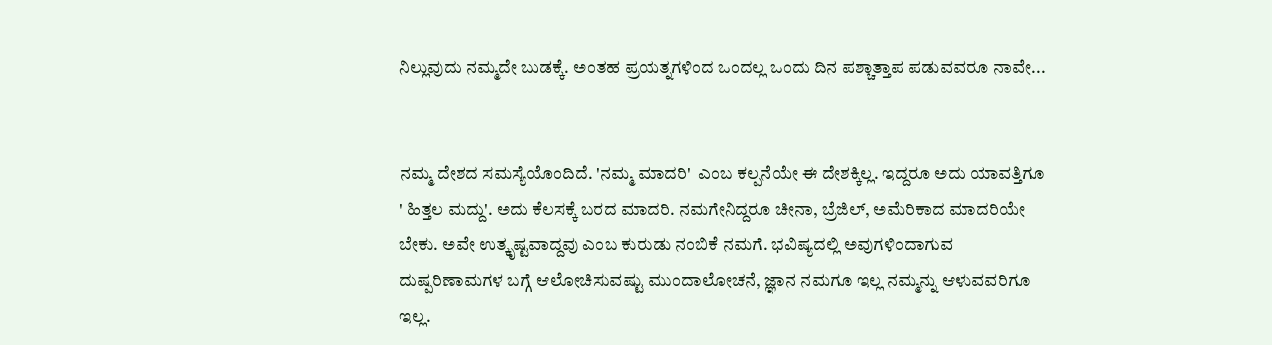ನಿಲ್ಲುವುದು ನಮ್ಮದೇ ಬುಡಕ್ಕೆ. ಅಂತಹ ಪ್ರಯತ್ನಗಳಿಂದ ಒಂದಲ್ಲ ಒಂದು ದಿನ ಪಶ್ಚಾತ್ತಾಪ ಪಡುವವರೂ ನಾವೇ...


ನಮ್ಮ ದೇಶದ ಸಮಸ್ಯೆಯೊಂದಿದೆ. 'ನಮ್ಮ ಮಾದರಿ'  ಎಂಬ ಕಲ್ಪನೆಯೇ ಈ ದೇಶಕ್ಕಿಲ್ಲ. ಇದ್ದರೂ ಅದು ಯಾವತ್ತಿಗೂ ' ಹಿತ್ತಲ ಮದ್ದು'. ಅದು ಕೆಲಸಕ್ಕೆ ಬರದ ಮಾದರಿ. ನಮಗೇನಿದ್ದರೂ ಚೀನಾ, ಬ್ರೆಜಿಲ್, ಅಮೆರಿಕಾದ ಮಾದರಿಯೇ ಬೇಕು. ಅವೇ ಉತ್ಕೃಷ್ಟವಾದ್ದವು ಎಂಬ ಕುರುಡು ನಂಬಿಕೆ ನಮಗೆ. ಭವಿಷ್ಯದಲ್ಲಿ ಅವುಗಳಿಂದಾಗುವ ದುಷ್ಪರಿಣಾಮಗಳ ಬಗ್ಗೆ ಆಲೋಚಿಸುವಷ್ಟು ಮುಂದಾಲೋಚನೆ, ಜ್ಞಾನ ನಮಗೂ ಇಲ್ಲ ನಮ್ಮನ್ನು ಆಳುವವರಿಗೂ ಇಲ್ಲ.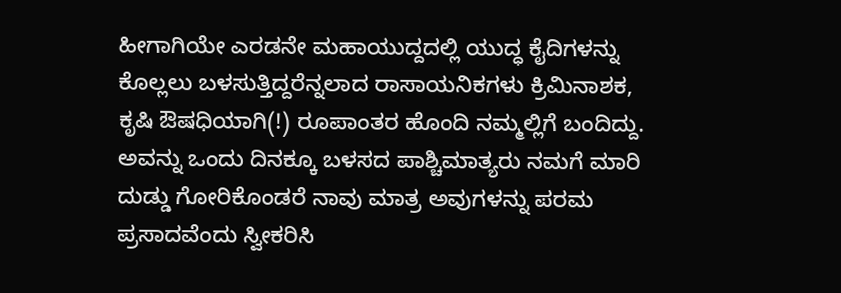ಹೀಗಾಗಿಯೇ ಎರಡನೇ ಮಹಾಯುದ್ದದಲ್ಲಿ ಯುದ್ಧ ಕೈದಿಗಳನ್ನು ಕೊಲ್ಲಲು ಬಳಸುತ್ತಿದ್ದರೆನ್ನಲಾದ ರಾಸಾಯನಿಕಗಳು ಕ್ರಿಮಿನಾಶಕ, ಕೃಷಿ ಔಷಧಿಯಾಗಿ(!) ರೂಪಾಂತರ ಹೊಂದಿ ನಮ್ಮಲ್ಲಿಗೆ ಬಂದಿದ್ದು. ಅವನ್ನು ಒಂದು ದಿನಕ್ಕೂ ಬಳಸದ ಪಾಶ್ಚಿಮಾತ್ಯರು ನಮಗೆ ಮಾರಿ ದುಡ್ಡು ಗೋರಿಕೊಂಡರೆ ನಾವು ಮಾತ್ರ ಅವುಗಳನ್ನು ಪರಮ ಪ್ರಸಾದವೆಂದು ಸ್ವೀಕರಿಸಿ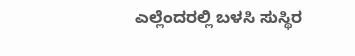ಎಲ್ಲೆಂದರಲ್ಲಿ ಬಳಸಿ ಸುಸ್ಥಿರ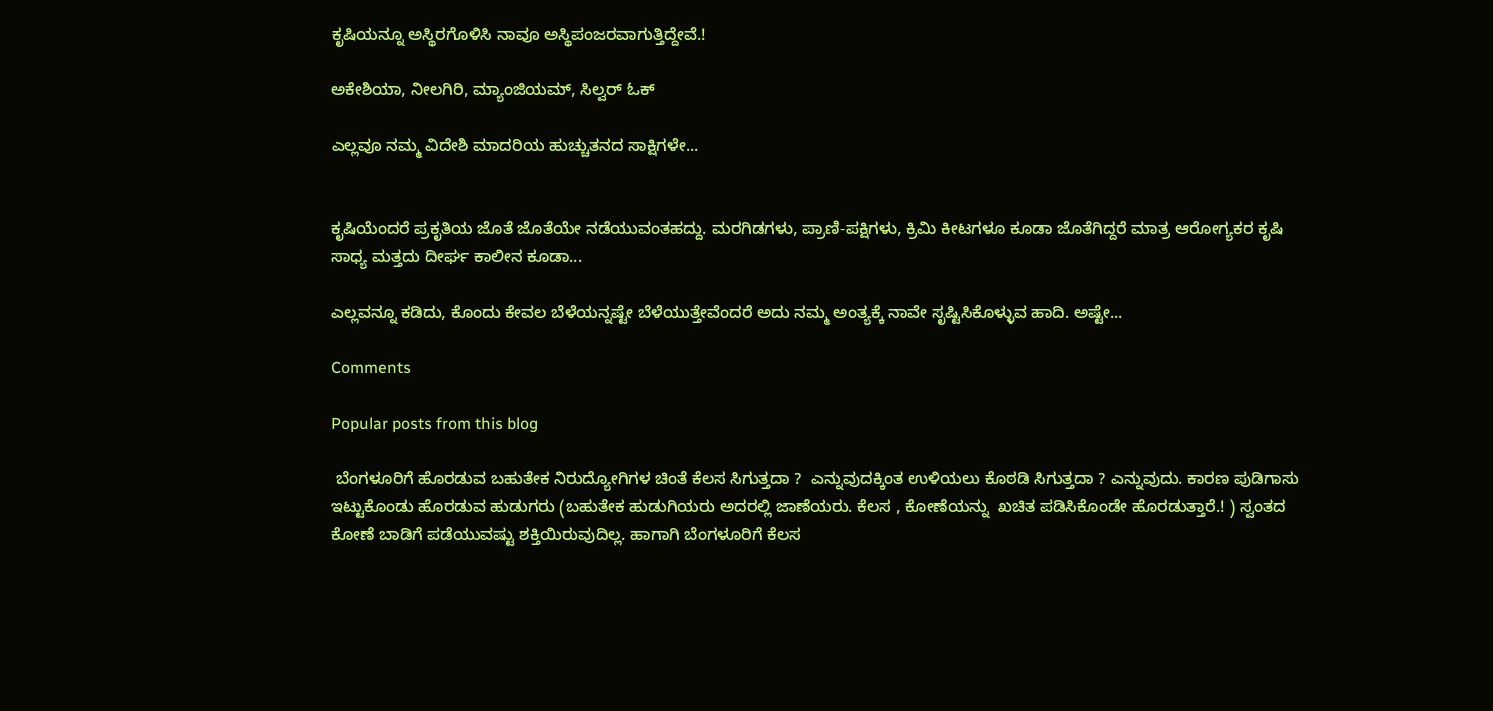ಕೃಷಿಯನ್ನೂ ಅಸ್ಥಿರಗೊಳಿಸಿ ನಾವೂ ಅಸ್ಥಿಪಂಜರವಾಗುತ್ತಿದ್ದೇವೆ.!

ಅಕೇಶಿಯಾ, ನೀಲಗಿರಿ, ಮ್ಯಾಂಜಿಯಮ್, ಸಿಲ್ವರ್ ಓಕ್

ಎಲ್ಲವೂ ನಮ್ಮ ವಿದೇಶಿ ಮಾದರಿಯ ಹುಚ್ಚುತನದ ಸಾಕ್ಷಿಗಳೇ...


ಕೃಷಿಯೆಂದರೆ ಪ್ರಕೃತಿಯ ಜೊತೆ ಜೊತೆಯೇ ನಡೆಯುವಂತಹದ್ದು. ಮರಗಿಡಗಳು, ಪ್ರಾಣಿ-ಪಕ್ಷಿಗಳು, ಕ್ರಿಮಿ ಕೀಟಗಳೂ ಕೂಡಾ ಜೊತೆಗಿದ್ದರೆ ಮಾತ್ರ ಆರೋಗ್ಯಕರ ಕೃಷಿ ಸಾಧ್ಯ ಮತ್ತದು ದೀರ್ಘ ಕಾಲೀನ ಕೂಡಾ...

ಎಲ್ಲವನ್ನೂ ಕಡಿದು, ಕೊಂದು ಕೇವಲ ಬೆಳೆಯನ್ನಷ್ಟೇ ಬೆಳೆಯುತ್ತೇವೆಂದರೆ ಅದು ನಮ್ಮ ಅಂತ್ಯಕ್ಕೆ ನಾವೇ ಸೃಷ್ಟಿಸಿಕೊಳ್ಳುವ ಹಾದಿ. ಅಷ್ಟೇ...

Comments

Popular posts from this blog

 ಬೆಂಗಳೂರಿಗೆ ಹೊರಡುವ ಬಹುತೇಕ ನಿರುದ್ಯೋಗಿಗಳ ಚಿಂತೆ ಕೆಲಸ ಸಿಗುತ್ತದಾ ?  ಎನ್ನುವುದಕ್ಕಿಂತ ಉಳಿಯಲು ಕೊಠಡಿ ಸಿಗುತ್ತದಾ ? ಎನ್ನುವುದು. ಕಾರಣ ಪುಡಿಗಾಸು ಇಟ್ಟುಕೊಂಡು ಹೊರಡುವ ಹುಡುಗರು (ಬಹುತೇಕ ಹುಡುಗಿಯರು ಅದರಲ್ಲಿ ಜಾಣೆಯರು. ಕೆಲಸ , ಕೋಣೆಯನ್ನು  ಖಚಿತ ಪಡಿಸಿಕೊಂಡೇ ಹೊರಡುತ್ತಾರೆ.! ) ಸ್ವಂತದ ಕೋಣೆ ಬಾಡಿಗೆ ಪಡೆಯುವಷ್ಟು ಶಕ್ತಿಯಿರುವುದಿಲ್ಲ. ಹಾಗಾಗಿ ಬೆಂಗಳೂರಿಗೆ ಕೆಲಸ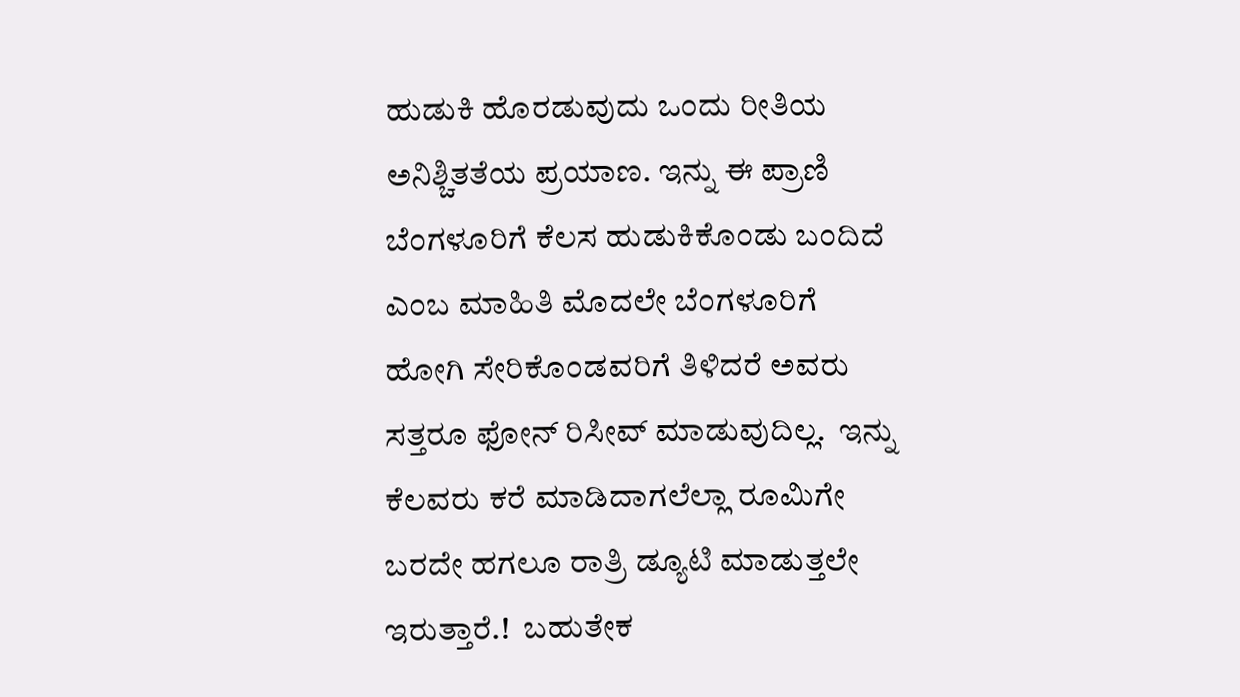ಹುಡುಕಿ ಹೊರಡುವುದು ಒಂದು ರೀತಿಯ ಅನಿಶ್ಚಿತತೆಯ ಪ್ರಯಾಣ. ಇನ್ನು ಈ ಪ್ರಾಣಿ ಬೆಂಗಳೂರಿಗೆ ಕೆಲಸ ಹುಡುಕಿಕೊಂಡು ಬಂದಿದೆ ಎಂಬ ಮಾಹಿತಿ ಮೊದಲೇ ಬೆಂಗಳೂರಿಗೆ ಹೋಗಿ ಸೇರಿಕೊಂಡವರಿಗೆ ತಿಳಿದರೆ ಅವರು ಸತ್ತರೂ ಫೋನ್ ರಿಸೀವ್ ಮಾಡುವುದಿಲ್ಲ.  ಇನ್ನು ಕೆಲವರು ಕರೆ ಮಾಡಿದಾಗಲೆಲ್ಲಾ ರೂಮಿಗೇ ಬರದೇ ಹಗಲೂ ರಾತ್ರಿ ಡ್ಯೂಟಿ ಮಾಡುತ್ತಲೇ ಇರುತ್ತಾರೆ.!  ಬಹುತೇಕ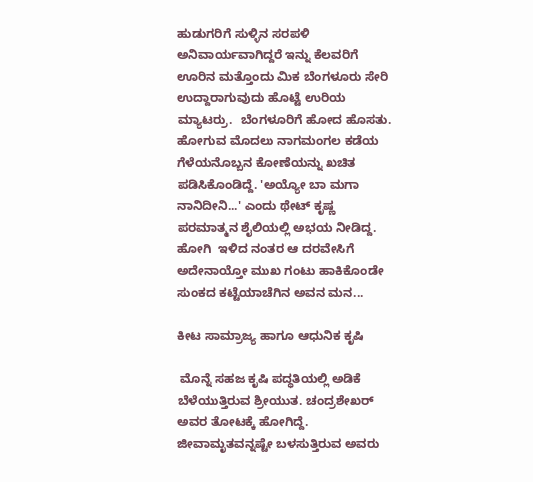ಹುಡುಗರಿಗೆ ಸುಳ್ಳಿನ ಸರಪಳಿ ಅನಿವಾರ್ಯವಾಗಿದ್ದರೆ ಇನ್ನು ಕೆಲವರಿಗೆ ಊರಿನ ಮತ್ತೊಂದು ಮಿಕ ಬೆಂಗಳೂರು ಸೇರಿ ಉದ್ದಾರಾಗುವುದು ಹೊಟ್ಟೆ ಉರಿಯ ಮ್ಯಾಟರ್ರು.  ಬೆಂಗಳೂರಿಗೆ ಹೋದ ಹೊಸತು. ಹೋಗುವ ಮೊದಲು ನಾಗಮಂಗಲ ಕಡೆಯ ಗೆಳೆಯನೊಬ್ಬನ ಕೋಣೆಯನ್ನು ಖಚಿತ ಪಡಿಸಿಕೊಂಡಿದ್ದೆ. 'ಅಯ್ಯೋ ಬಾ ಮಗಾ ನಾನಿದೀನಿ...' ಎಂದು ಥೇಟ್ ಕೃಷ್ಣ ಪರಮಾತ್ಮನ ಶೈಲಿಯಲ್ಲಿ ಅಭಯ ನೀಡಿದ್ದ. ಹೋಗಿ  ಇಳಿದ ನಂತರ ಆ ದರವೇಸಿಗೆ ಅದೇನಾಯ್ತೋ ಮುಖ ಗಂಟು ಹಾಕಿಕೊಂಡೇ ಸುಂಕದ ಕಟ್ಟೆಯಾಚೆಗಿನ ಅವನ ಮನ...

ಕೀಟ ಸಾಮ್ರಾಜ್ಯ ಹಾಗೂ ಆಧುನಿಕ ಕೃಷಿ

 ಮೊನ್ನೆ ಸಹಜ ಕೃಷಿ ಪದ್ಧತಿಯಲ್ಲಿ ಅಡಿಕೆ ಬೆಳೆಯುತ್ತಿರುವ ಶ್ರೀಯುತ. ಚಂದ್ರಶೇಖರ್ ಅವರ ತೋಟಕ್ಕೆ ಹೋಗಿದ್ದೆ. ಜೀವಾಮೃತವನ್ನಷ್ಟೇ ಬಳಸುತ್ತಿರುವ ಅವರು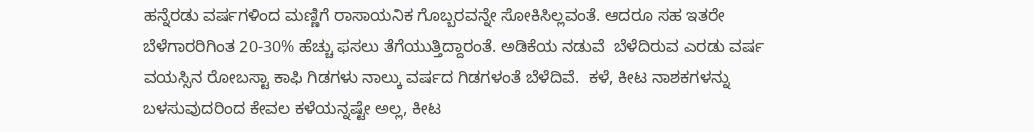ಹನ್ನೆರಡು ವರ್ಷಗಳಿಂದ ಮಣ್ಣಿಗೆ ರಾಸಾಯನಿಕ ಗೊಬ್ಬರವನ್ನೇ ಸೋಕಿಸಿಲ್ಲವಂತೆ. ಆದರೂ ಸಹ ಇತರೇ ಬೆಳೆಗಾರರಿಗಿಂತ 20-30% ಹೆಚ್ಚು ಫಸಲು ತೆಗೆಯುತ್ತಿದ್ದಾರಂತೆ. ಅಡಿಕೆಯ ನಡುವೆ  ಬೆಳೆದಿರುವ ಎರಡು ವರ್ಷ ವಯಸ್ಸಿನ ರೋಬಸ್ಟಾ ಕಾಫಿ ಗಿಡಗಳು ನಾಲ್ಕು ವರ್ಷದ ಗಿಡಗಳಂತೆ ಬೆಳೆದಿವೆ.  ಕಳೆ, ಕೀಟ ನಾಶಕಗಳನ್ನು ಬಳಸುವುದರಿಂದ ಕೇವಲ‌ ಕಳೆಯನ್ನಷ್ಟೇ ಅಲ್ಲ, ಕೀಟ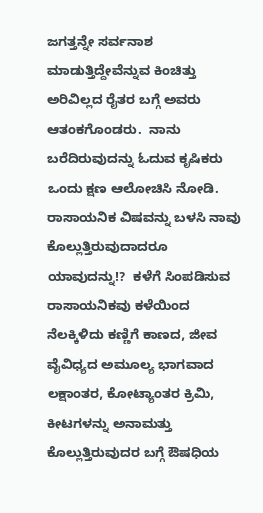ಜಗತ್ತನ್ನೇ ಸರ್ವನಾಶ ಮಾಡುತ್ತಿದ್ದೇವೆನ್ನುವ ಕಿಂಚಿತ್ತು ಅರಿವಿಲ್ಲದ ರೈತರ ಬಗ್ಗೆ ಅವರು ಆತಂಕಗೊಂಡರು.  ನಾನು ಬರೆದಿರುವುದನ್ನು ಓದುವ ಕೃಷಿಕರು ಒಂದು ಕ್ಷಣ ಆಲೋಚಿಸಿ ನೋಡಿ. ರಾಸಾಯನಿಕ ವಿಷವನ್ನು ಬಳಸಿ ನಾವು ಕೊಲ್ಲುತ್ತಿರುವುದಾದರೂ ಯಾವುದನ್ನು!?  ಕಳೆಗೆ ಸಿಂಪಡಿಸುವ ರಾಸಾಯನಿಕವು ಕಳೆಯಿಂದ ನೆಲಕ್ಕಿಳಿದು ಕಣ್ಣಿಗೆ ಕಾಣದ, ಜೀವ ವೈವಿಧ್ಯದ ಅಮೂಲ್ಯ ಭಾಗವಾದ ಲಕ್ಷಾಂತರ, ಕೋಟ್ಯಾಂತರ ಕ್ರಿಮಿ, ಕೀಟಗಳನ್ನು ಅನಾಮತ್ತು ಕೊಲ್ಲುತ್ತಿರುವುದರ ಬಗ್ಗೆ ಔಷಧಿಯ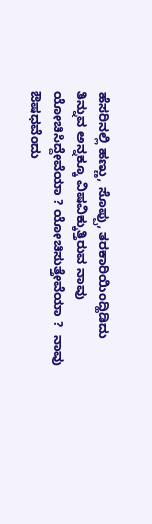ಹೆಸರಿನಲ್ಲಿ ಹಣ್ಣು, ಸೊಪ್ಪು, ತರಕಾರಿಯಿಂದ್ಹಿಡಿದು ತಿನ್ನುವ ಅನ್ನಕ್ಕೂ ವಿಷವಿಕ್ಕುತ್ತಿರುವ ನಾವು ಯೋಚಿಸಿದ್ದೇವೆಯಾ ? ಯೋಚಿಸುತ್ತೇವೆಯಾ ?  ನಾವು ಔಷಧವೆಂದು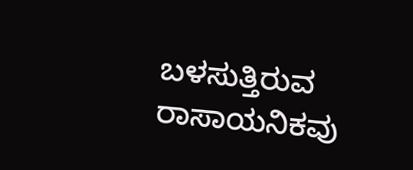ಬಳಸುತ್ತಿರುವ ರಾಸಾಯನಿಕವು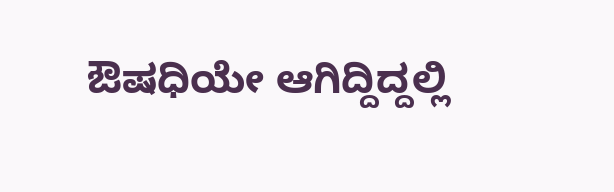ಔಷಧಿಯೇ ಆಗಿದ್ದಿದ್ದಲ್ಲಿ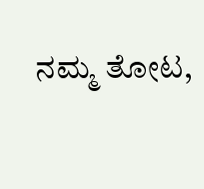ನಮ್ಮ ತೋಟ,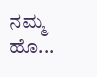ನಮ್ಮ ಹೊ...